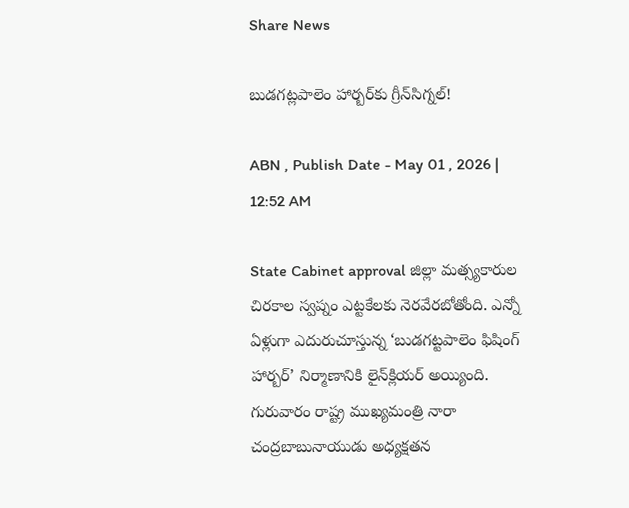Share News

బుడగట్లపాలెం హార్బర్‌కు గ్రీన్‌సిగ్నల్‌!

ABN , Publish Date - May 01 , 2026 | 12:52 AM

State Cabinet approval జిల్లా మత్స్యకారుల చిరకాల స్వప్నం ఎట్టకేలకు నెరవేరబోతోంది. ఎన్నో ఏళ్లుగా ఎదురుచూస్తున్న ‘బుడగట్టపాలెం ఫిషింగ్‌ హార్బర్‌’ నిర్మాణానికి లైన్‌క్లియర్‌ అయ్యింది. గురువారం రాష్ట్ర ముఖ్యమంత్రి నారా చంద్రబాబునాయుడు అధ్యక్షతన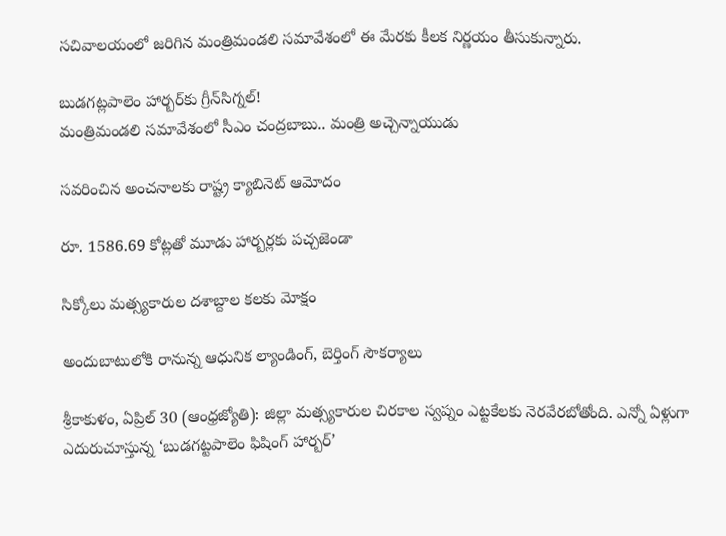సచివాలయంలో జరిగిన మంత్రిమండలి సమావేశంలో ఈ మేరకు కీలక నిర్ణయం తీసుకున్నారు.

బుడగట్లపాలెం హార్బర్‌కు గ్రీన్‌సిగ్నల్‌!
మంత్రిమండలి సమావేశంలో సీఎం చంద్రబాబు.. మంత్రి అచ్చెన్నాయుడు

సవరించిన అంచనాలకు రాష్ట్ర క్యాబినెట్‌ ఆమోదం

రూ. 1586.69 కోట్లతో మూడు హార్బర్లకు పచ్చజెండా

సిక్కోలు మత్స్యకారుల దశాబ్దాల కలకు మోక్షం

అందుబాటులోకి రానున్న ఆధునిక ల్యాండింగ్‌, బెర్తింగ్‌ సౌకర్యాలు

శ్రీకాకుళం, ఏప్రిల్‌ 30 (ఆంధ్రజ్యోతి): జిల్లా మత్స్యకారుల చిరకాల స్వప్నం ఎట్టకేలకు నెరవేరబోతోంది. ఎన్నో ఏళ్లుగా ఎదురుచూస్తున్న ‘బుడగట్టపాలెం ఫిషింగ్‌ హార్బర్‌’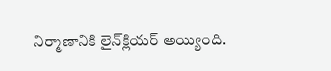నిర్మాణానికి లైన్‌క్లియర్‌ అయ్యింది.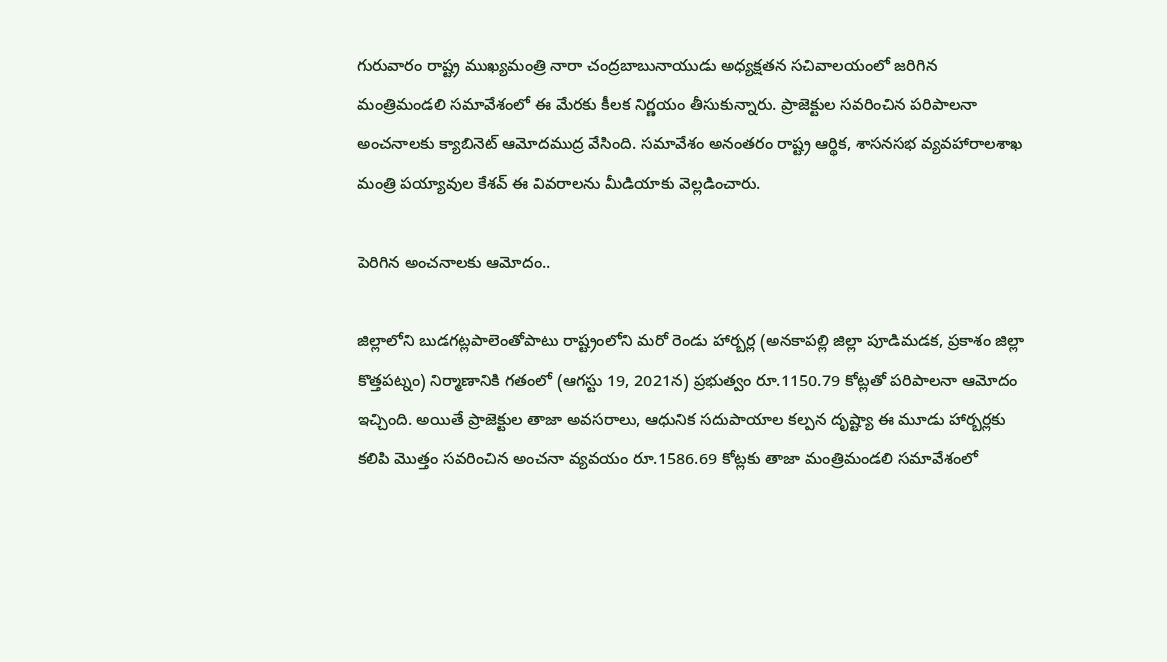గురువారం రాష్ట్ర ముఖ్యమంత్రి నారా చంద్రబాబునాయుడు అధ్యక్షతన సచివాలయంలో జరిగిన మంత్రిమండలి సమావేశంలో ఈ మేరకు కీలక నిర్ణయం తీసుకున్నారు. ప్రాజెక్టుల సవరించిన పరిపాలనా అంచనాలకు క్యాబినెట్‌ ఆమోదముద్ర వేసింది. సమావేశం అనంతరం రాష్ట్ర ఆర్థిక, శాసనసభ వ్యవహారాలశాఖ మంత్రి పయ్యావుల కేశవ్‌ ఈ వివరాలను మీడియాకు వెల్లడించారు.

పెరిగిన అంచనాలకు ఆమోదం..

జిల్లాలోని బుడగట్లపాలెంతోపాటు రాష్ట్రంలోని మరో రెండు హార్బర్ల (అనకాపల్లి జిల్లా పూడిమడక, ప్రకాశం జిల్లా కొత్తపట్నం) నిర్మాణానికి గతంలో (ఆగస్టు 19, 2021న) ప్రభుత్వం రూ.1150.79 కోట్లతో పరిపాలనా ఆమోదం ఇచ్చింది. అయితే ప్రాజెక్టుల తాజా అవసరాలు, ఆధునిక సదుపాయాల కల్పన దృష్ట్యా ఈ మూడు హార్బర్లకు కలిపి మొత్తం సవరించిన అంచనా వ్యవయం రూ.1586.69 కోట్లకు తాజా మంత్రిమండలి సమావేశంలో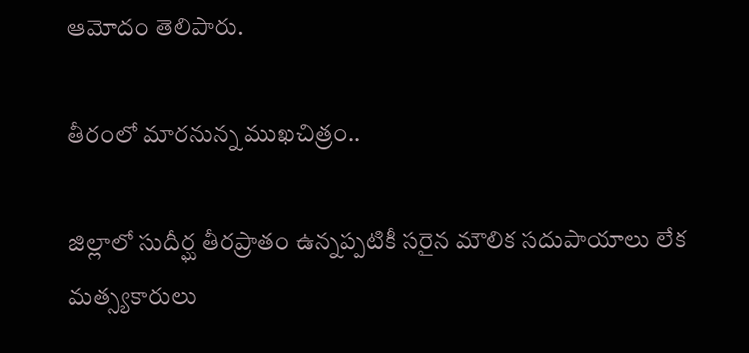ఆమోదం తెలిపారు.

తీరంలో మారనున్న ముఖచిత్రం..

జిల్లాలో సుదీర్ఘ తీరప్రాతం ఉన్నప్పటికీ సరైన మౌలిక సదుపాయాలు లేక మత్స్యకారులు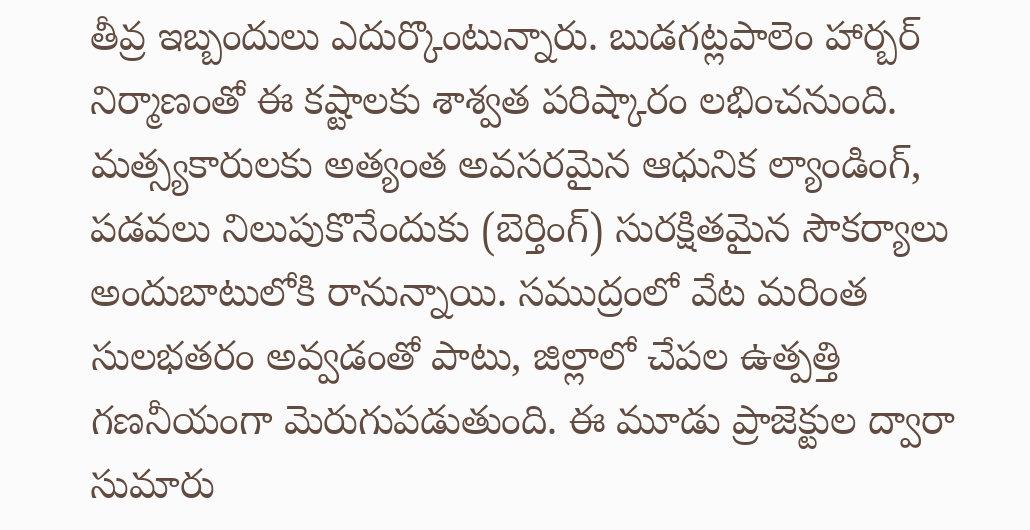తీవ్ర ఇబ్బందులు ఎదుర్కొంటున్నారు. బుడగట్లపాలెం హార్బర్‌ నిర్మాణంతో ఈ కష్టాలకు శాశ్వత పరిష్కారం లభించనుంది. మత్స్యకారులకు అత్యంత అవసరమైన ఆధునిక ల్యాండింగ్‌, పడవలు నిలుపుకొనేందుకు (బెర్తింగ్‌) సురక్షితమైన సౌకర్యాలు అందుబాటులోకి రానున్నాయి. సముద్రంలో వేట మరింత సులభతరం అవ్వడంతో పాటు, జిల్లాలో చేపల ఉత్పత్తి గణనీయంగా మెరుగుపడుతుంది. ఈ మూడు ప్రాజెక్టుల ద్వారా సుమారు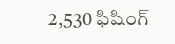2,530 ఫిషింగ్‌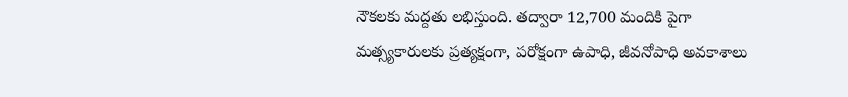నౌకలకు మద్దతు లభిస్తుంది. తద్వారా 12,700 మందికి పైగా మత్స్యకారులకు ప్రత్యక్షంగా, పరోక్షంగా ఉపాధి, జీవనోపాధి అవకాశాలు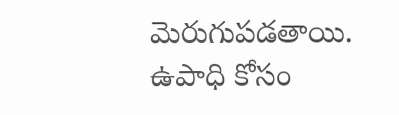మెరుగుపడతాయి. ఉపాధి కోసం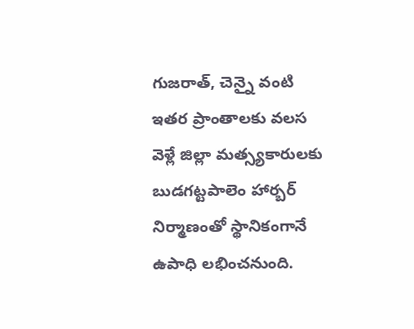గుజరాత్‌, చెన్నై వంటి ఇతర ప్రాంతాలకు వలస వెళ్లే జిల్లా మత్స్యకారులకు బుడగట్టపాలెం హార్బర్‌ నిర్మాణంతో స్థానికంగానే ఉపాధి లభించనుంది.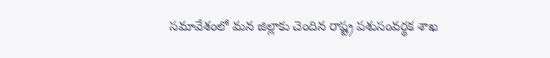సమావేశంలో మన జిల్లాకు చెందిన రాష్ట్ర పశుసంవర్థక శాఖ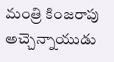మంత్రి కింజరాపు అచ్చెన్నాయుడు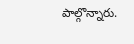పాల్గొన్నారు.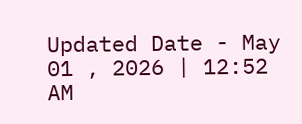Updated Date - May 01 , 2026 | 12:52 AM